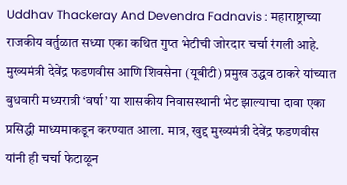Uddhav Thackeray And Devendra Fadnavis : महाराष्ट्राच्या राजकीय वर्तुळात सध्या एका कथित गुप्त भेटीची जोरदार चर्चा रंगली आहे. मुख्यमंत्री देवेंद्र फडणवीस आणि शिवसेना (यूबीटी) प्रमुख उद्धव ठाकरे यांच्यात बुधवारी मध्यरात्री ‘वर्षा’ या शासकीय निवासस्थानी भेट झाल्याचा दावा एका प्रसिद्धी माध्यमाकडून करण्यात आला. मात्र, खुद्द मुख्यमंत्री देवेंद्र फडणवीस यांनी ही चर्चा फेटाळून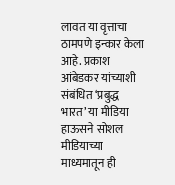लावत या वृत्ताचा ठामपणे इन्कार केला आहे. प्रकाश आंबेडकर यांच्याशी संबंधित ‘प्रबुद्ध भारत’ या मीडिया हाऊसने सोशल मीडियाच्या माध्यमातून ही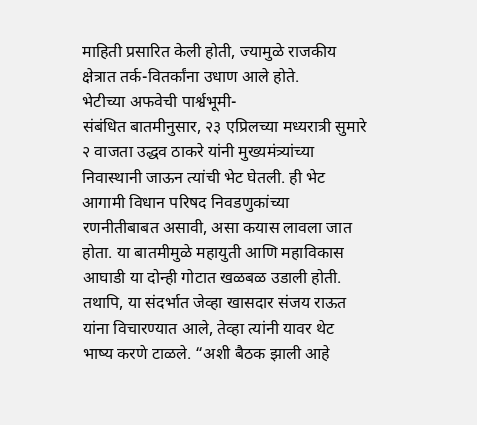माहिती प्रसारित केली होती, ज्यामुळे राजकीय क्षेत्रात तर्क-वितर्कांना उधाण आले होते.
भेटीच्या अफवेची पार्श्वभूमी-
संबंधित बातमीनुसार, २३ एप्रिलच्या मध्यरात्री सुमारे २ वाजता उद्धव ठाकरे यांनी मुख्यमंत्र्यांच्या निवास्थानी जाऊन त्यांची भेट घेतली. ही भेट आगामी विधान परिषद निवडणुकांच्या रणनीतीबाबत असावी, असा कयास लावला जात होता. या बातमीमुळे महायुती आणि महाविकास आघाडी या दोन्ही गोटात खळबळ उडाली होती. तथापि, या संदर्भात जेव्हा खासदार संजय राऊत यांना विचारण्यात आले, तेव्हा त्यांनी यावर थेट भाष्य करणे टाळले. “अशी बैठक झाली आहे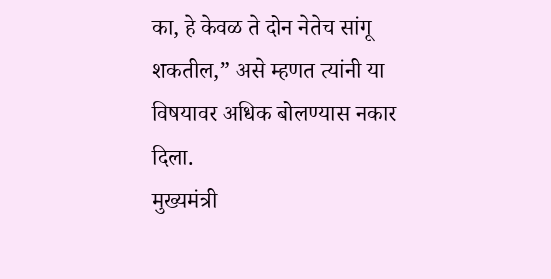का, हे केवळ ते दोन नेतेच सांगू शकतील,” असे म्हणत त्यांनी या विषयावर अधिक बोलण्यास नकार दिला.
मुख्यमंत्री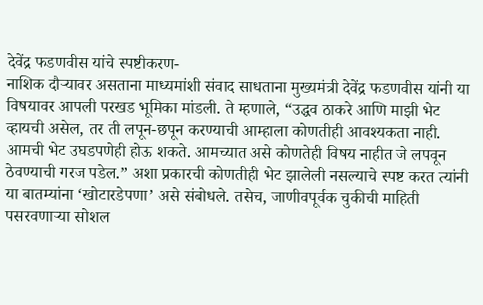देवेंद्र फडणवीस यांचे स्पष्टीकरण-
नाशिक दौऱ्यावर असताना माध्यमांशी संवाद साधताना मुख्यमंत्री देवेंद्र फडणवीस यांनी या विषयावर आपली परखड भूमिका मांडली. ते म्हणाले, “उद्धव ठाकरे आणि माझी भेट व्हायची असेल, तर ती लपून-छपून करण्याची आम्हाला कोणतीही आवश्यकता नाही. आमची भेट उघडपणेही होऊ शकते. आमच्यात असे कोणतेही विषय नाहीत जे लपवून ठेवण्याची गरज पडेल.” अशा प्रकारची कोणतीही भेट झालेली नसल्याचे स्पष्ट करत त्यांनी या बातम्यांना ‘खोटारडेपणा’ असे संबोधले. तसेच, जाणीवपूर्वक चुकीची माहिती पसरवणाऱ्या सोशल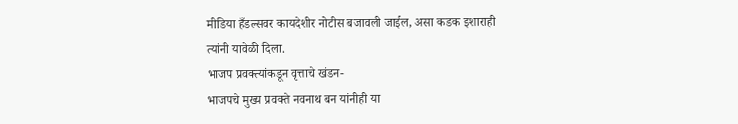मीडिया हँडल्सवर कायदेशीर नोटीस बजावली जाईल, असा कडक इशाराही त्यांनी यावेळी दिला.
भाजप प्रवक्त्यांकडून वृत्ताचे खंडन-
भाजपचे मुख्य प्रवक्ते नवनाथ बन यांनीही या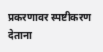प्रकरणावर स्पष्टीकरण देताना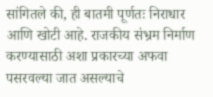सांगितले की, ही बातमी पूर्णतः निराधार आणि खोटी आहे. राजकीय संभ्रम निर्माण करण्यासाठी अशा प्रकारच्या अफवा पसरवल्या जात असल्याचे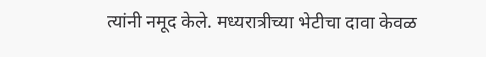त्यांनी नमूद केले. मध्यरात्रीच्या भेटीचा दावा केवळ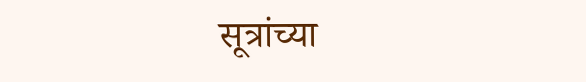सूत्रांच्या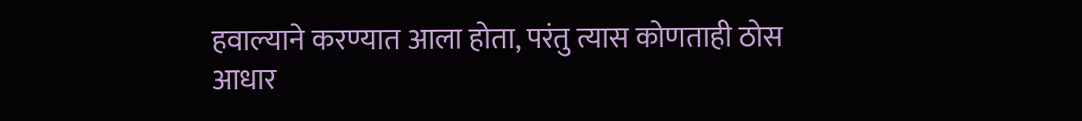हवाल्याने करण्यात आला होता, परंतु त्यास कोणताही ठोस आधार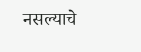नसल्याचे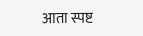आता स्पष्ट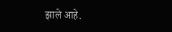झाले आहे.